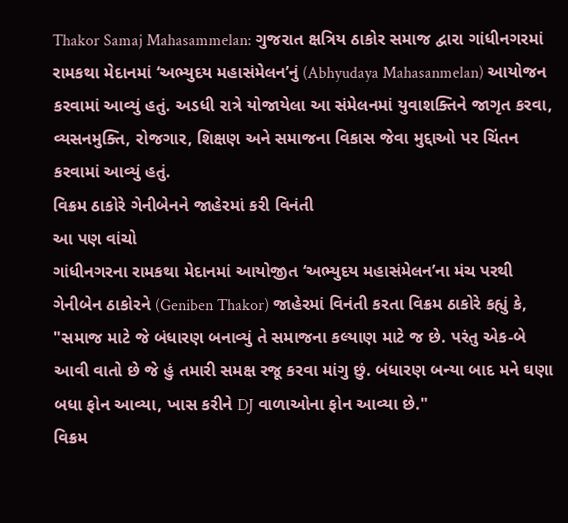Thakor Samaj Mahasammelan: ગુજરાત ક્ષત્રિય ઠાકોર સમાજ દ્વારા ગાંધીનગરમાં રામકથા મેદાનમાં ‘અભ્યુદય મહાસંમેલન’નું (Abhyudaya Mahasanmelan) આયોજન કરવામાં આવ્યું હતું. અડધી રાત્રે યોજાયેલા આ સંમેલનમાં યુવાશક્તિને જાગૃત કરવા, વ્યસનમુક્તિ, રોજગાર, શિક્ષણ અને સમાજના વિકાસ જેવા મુદ્દાઓ પર ચિંતન કરવામાં આવ્યું હતું.
વિક્રમ ઠાકોરે ગેનીબેનને જાહેરમાં કરી વિનંતી
આ પણ વાંચો
ગાંધીનગરના રામકથા મેદાનમાં આયોજીત ‘અભ્યુદય મહાસંમેલન’ના મંચ પરથી ગેનીબેન ઠાકોરને (Geniben Thakor) જાહેરમાં વિનંતી કરતા વિક્રમ ઠાકોરે કહ્યું કે, "સમાજ માટે જે બંધારણ બનાવ્યું તે સમાજના કલ્યાણ માટે જ છે. પરંતુ એક-બે આવી વાતો છે જે હું તમારી સમક્ષ રજૂ કરવા માંગુ છું. બંધારણ બન્યા બાદ મને ઘણા બધા ફોન આવ્યા, ખાસ કરીને DJ વાળાઓના ફોન આવ્યા છે."
વિક્રમ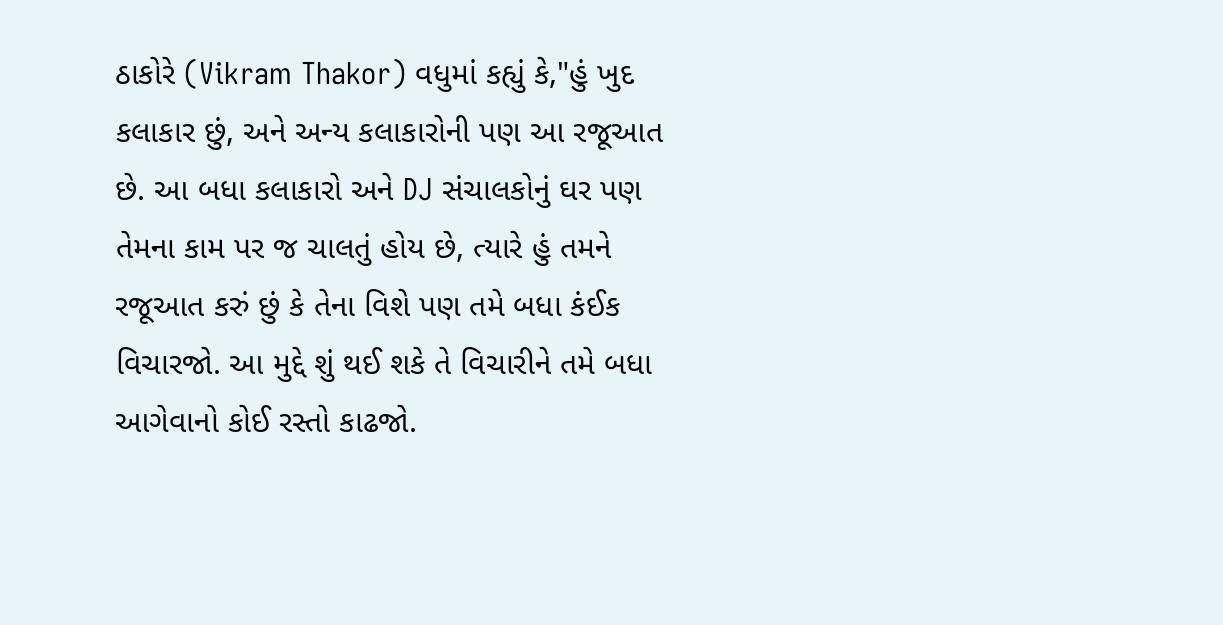ઠાકોરે (Vikram Thakor) વધુમાં કહ્યું કે,"હું ખુદ કલાકાર છું, અને અન્ય કલાકારોની પણ આ રજૂઆત છે. આ બધા કલાકારો અને DJ સંચાલકોનું ઘર પણ તેમના કામ પર જ ચાલતું હોય છે, ત્યારે હું તમને રજૂઆત કરું છું કે તેના વિશે પણ તમે બધા કંઈક વિચારજો. આ મુદ્દે શું થઈ શકે તે વિચારીને તમે બધા આગેવાનો કોઈ રસ્તો કાઢજો.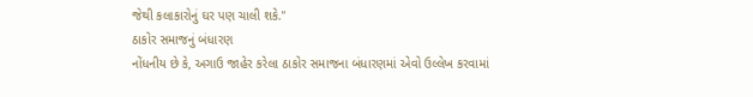જેથી કલાકારોનું ઘર પણ ચાલી શકે."
ઠાકોર સમાજનું બંધારણ
નોંધનીય છે કે, અગાઉ જાહેર કરેલા ઠાકોર સમાજના બંધારણમાં એવો ઉલ્લેખ કરવામાં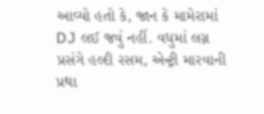આવ્યો હતો કે, જાન કે મામેરામાં DJ લઈ જવું નહીં. વધુમાં લગ્ન પ્રસંગે હલ્દી રસમ, એન્ટ્રી મારવાની પ્રથા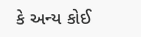કે અન્ય કોઈ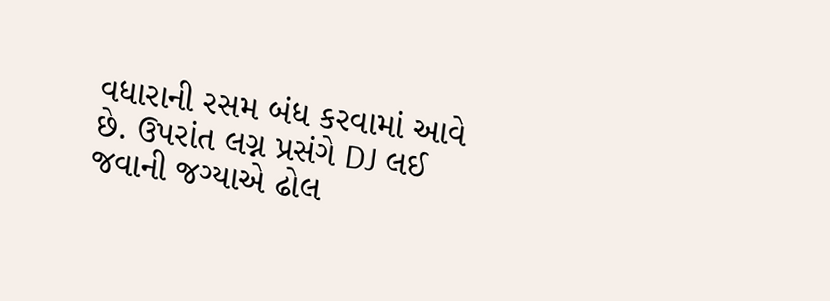વધારાની રસમ બંધ કરવામાં આવે છે. ઉપરાંત લગ્ન પ્રસંગે DJ લઈ જવાની જગ્યાએ ઢોલ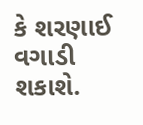કે શરણાઈ વગાડી શકાશે.